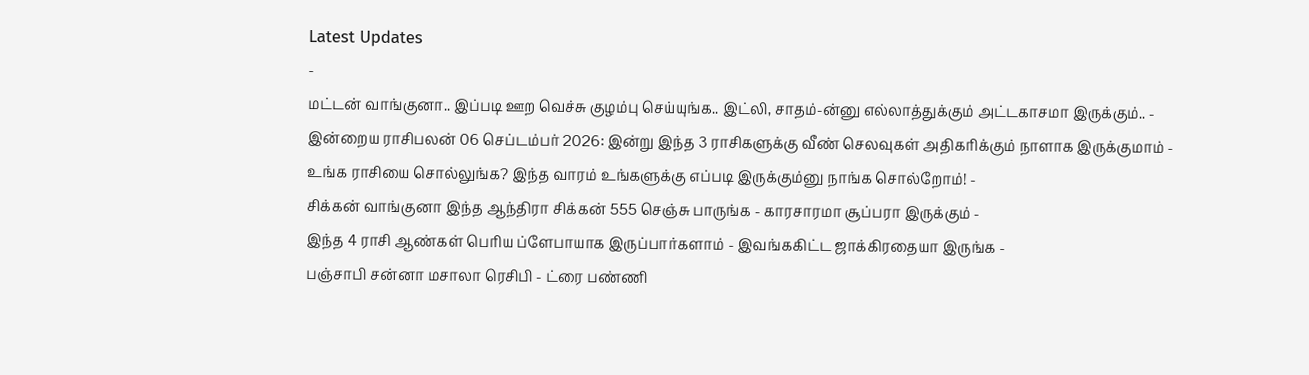Latest Updates
-
மட்டன் வாங்குனா.. இப்படி ஊற வெச்சு குழம்பு செய்யுங்க.. இட்லி, சாதம்-ன்னு எல்லாத்துக்கும் அட்டகாசமா இருக்கும்.. -
இன்றைய ராசிபலன் 06 செப்டம்பர் 2026: இன்று இந்த 3 ராசிகளுக்கு வீண் செலவுகள் அதிகரிக்கும் நாளாக இருக்குமாம் -
உங்க ராசியை சொல்லுங்க? இந்த வாரம் உங்களுக்கு எப்படி இருக்கும்னு நாங்க சொல்றோம்! -
சிக்கன் வாங்குனா இந்த ஆந்திரா சிக்கன் 555 செஞ்சு பாருங்க - காரசாரமா சூப்பரா இருக்கும் -
இந்த 4 ராசி ஆண்கள் பெரிய ப்ளேபாயாக இருப்பார்களாம் - இவங்ககிட்ட ஜாக்கிரதையா இருங்க -
பஞ்சாபி சன்னா மசாலா ரெசிபி - ட்ரை பண்ணி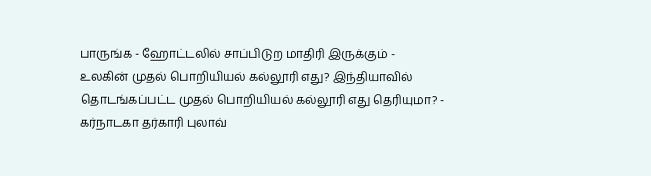பாருங்க - ஹோட்டலில் சாப்பிடுற மாதிரி இருக்கும் -
உலகின் முதல் பொறியியல் கல்லூரி எது? இந்தியாவில் தொடங்கப்பட்ட முதல் பொறியியல் கல்லூரி எது தெரியுமா? -
கர்நாடகா தர்காரி புலாவ்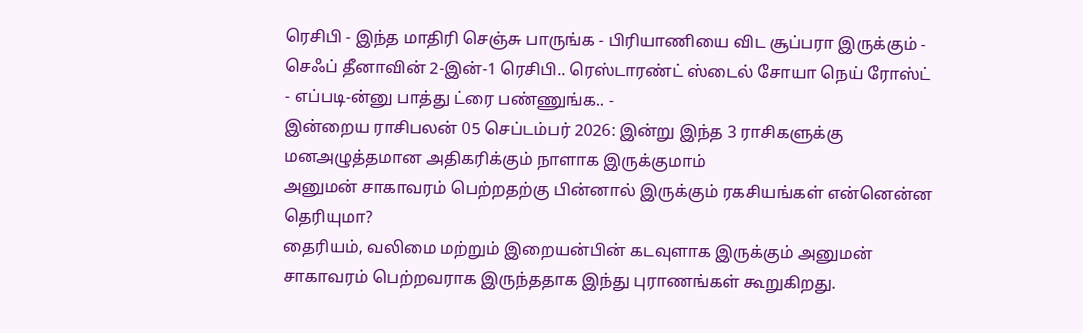ரெசிபி - இந்த மாதிரி செஞ்சு பாருங்க - பிரியாணியை விட சூப்பரா இருக்கும் -
செஃப் தீனாவின் 2-இன்-1 ரெசிபி.. ரெஸ்டாரண்ட் ஸ்டைல் சோயா நெய் ரோஸ்ட் - எப்படி-ன்னு பாத்து ட்ரை பண்ணுங்க.. -
இன்றைய ராசிபலன் 05 செப்டம்பர் 2026: இன்று இந்த 3 ராசிகளுக்கு மனஅழுத்தமான அதிகரிக்கும் நாளாக இருக்குமாம்
அனுமன் சாகாவரம் பெற்றதற்கு பின்னால் இருக்கும் ரகசியங்கள் என்னென்ன தெரியுமா?
தைரியம், வலிமை மற்றும் இறையன்பின் கடவுளாக இருக்கும் அனுமன் சாகாவரம் பெற்றவராக இருந்ததாக இந்து புராணங்கள் கூறுகிறது.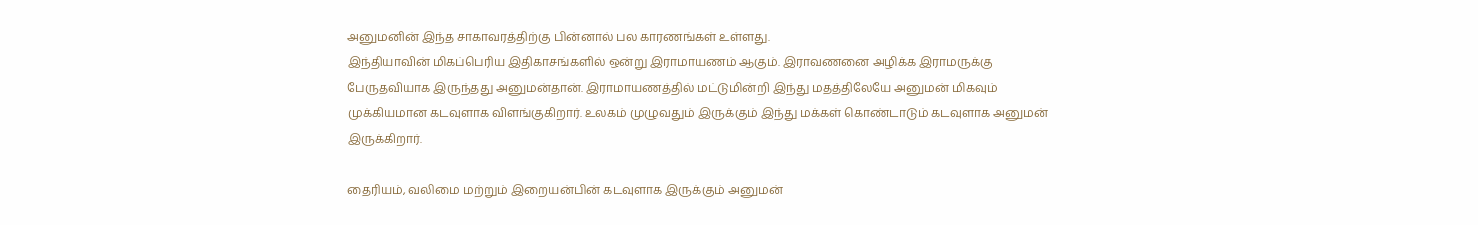அனுமனின் இந்த சாகாவரத்திற்கு பின்னால் பல காரணங்கள் உள்ளது.
இந்தியாவின் மிகப்பெரிய இதிகாசங்களில் ஒன்று இராமாயணம் ஆகும். இராவணனை அழிக்க இராமருக்கு பேருதவியாக இருந்தது அனுமன்தான். இராமாயணத்தில் மட்டுமின்றி இந்து மதத்திலேயே அனுமன் மிகவும் முக்கியமான கடவுளாக விளங்குகிறார். உலகம் முழுவதும் இருக்கும் இந்து மக்கள் கொண்டாடும் கடவுளாக அனுமன் இருக்கிறார்.

தைரியம், வலிமை மற்றும் இறையன்பின் கடவுளாக இருக்கும் அனுமன்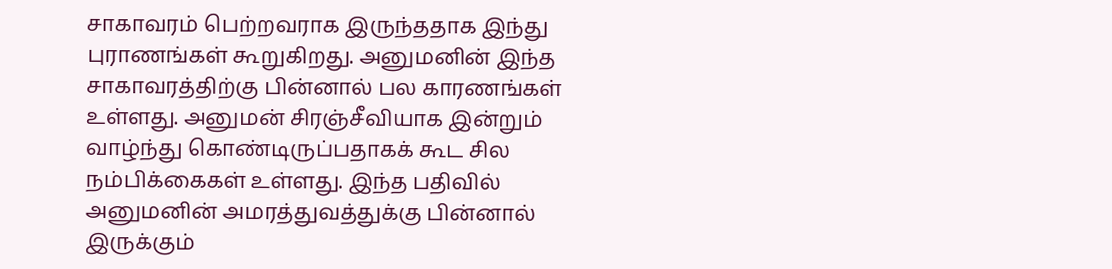சாகாவரம் பெற்றவராக இருந்ததாக இந்து புராணங்கள் கூறுகிறது. அனுமனின் இந்த சாகாவரத்திற்கு பின்னால் பல காரணங்கள் உள்ளது. அனுமன் சிரஞ்சீவியாக இன்றும் வாழ்ந்து கொண்டிருப்பதாகக் கூட சில நம்பிக்கைகள் உள்ளது. இந்த பதிவில் அனுமனின் அமரத்துவத்துக்கு பின்னால் இருக்கும்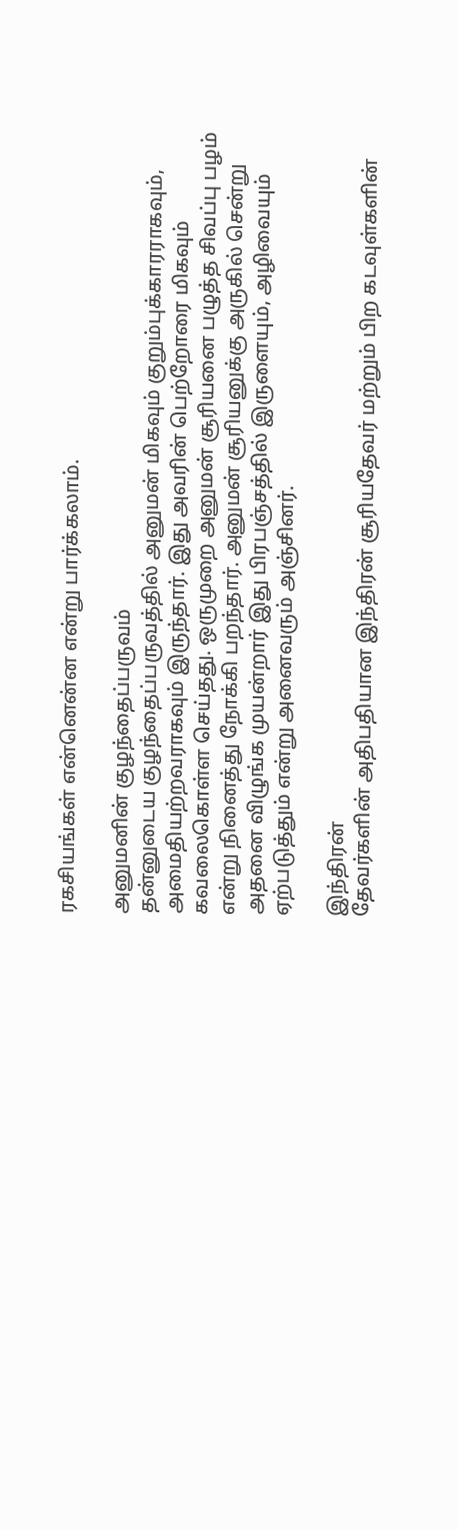ரகசியங்கள் என்னென்ன என்று பார்க்கலாம்.

அனுமனின் குழந்தைப்பருவம்
தன்னுடைய குழந்தைப்பருவத்தில் அனுமன் மிகவும் குறும்புக்காரராகவும், அமைதியற்றவராகவும் இருந்தார். இது அவரின் பெற்றோரை மிகவும் கவலைகொள்ள செய்தது. ஒருமுறை அனுமன் சூரியனை பழுத்த சிவப்பு பழம் என்று நினைத்து நோக்கி பறந்தார். அனுமன் சூரியனுக்கு அருகில் சென்று அதனை விழுங்க முயன்றார் இது பிரபஞ்சத்தில் இருளையும், அழிவையும் ஏற்படுத்தும் என்று அனைவரும் அஞ்சினர்.

இந்திரன்
தேவர்களின் அதிபதியான இந்திரன் சூரியதேவர் மற்றும் பிற கடவுள்களின்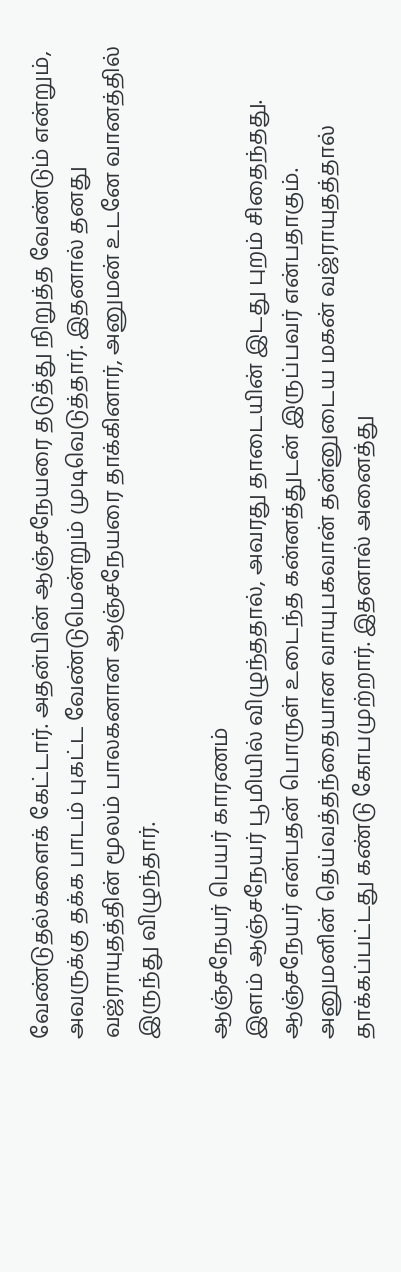வேண்டுதல்களைக் கேட்டார். அதன்பின் ஆஞ்சநேயரை தடுத்து நிறுத்த வேண்டும் என்றும், அவருக்கு தக்க பாடம் புகட்ட வேண்டுமென்றும் முடிவெடுத்தார். இதனால் தனது வஜ்ராயுதத்தின் மூலம் பாலகனான ஆஞ்சநேயரை தாக்கினார், அனுமன் உடனே வானத்தில் இருந்து விழுந்தார்.

ஆஞ்சநேயர் பெயர் காரணம்
இளம் ஆஞ்சநேயர் பூமியில் விழுந்ததால், அவரது தாடையின் இடது புறம் சிதைந்தது. ஆஞ்சநேயர் என்பதன் பொருள் உடைந்த கன்னத்துடன் இருப்பவர் என்பதாகும். அனுமனின் தெய்வத்தந்தையான வாயுபகவான் தன்னுடைய மகன் வஜ்ராயுதத்தால் தாக்கப்பட்டது கண்டு கோபமுற்றார். இதனால் அனைத்து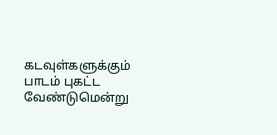கடவுள்களுக்கும் பாடம் புகட்ட வேண்டுமென்று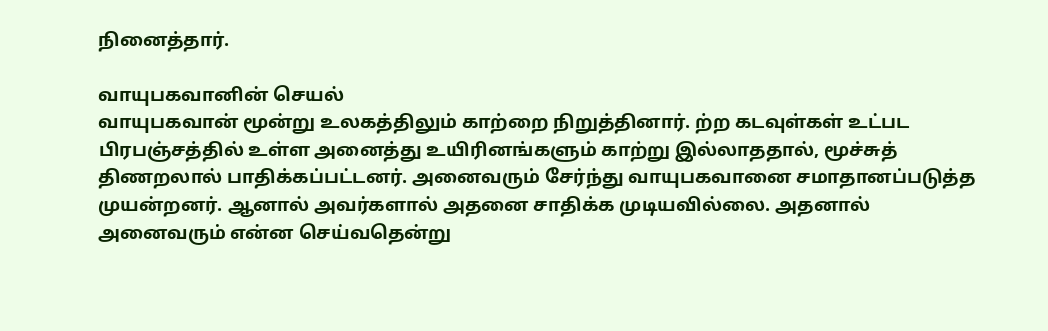நினைத்தார்.

வாயுபகவானின் செயல்
வாயுபகவான் மூன்று உலகத்திலும் காற்றை நிறுத்தினார். ற்ற கடவுள்கள் உட்பட பிரபஞ்சத்தில் உள்ள அனைத்து உயிரினங்களும் காற்று இல்லாததால், மூச்சுத் திணறலால் பாதிக்கப்பட்டனர். அனைவரும் சேர்ந்து வாயுபகவானை சமாதானப்படுத்த முயன்றனர். ஆனால் அவர்களால் அதனை சாதிக்க முடியவில்லை. அதனால் அனைவரும் என்ன செய்வதென்று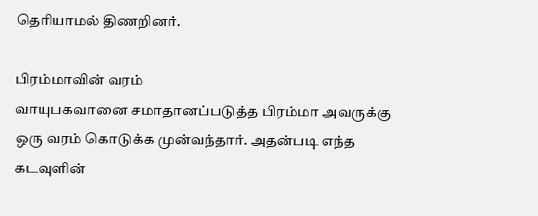தெரியாமல் திணறினர்.

பிரம்மாவின் வரம்
வாயுபகவானை சமாதானப்படுத்த பிரம்மா அவருக்கு ஒரு வரம் கொடுக்க முன்வந்தார். அதன்படி எந்த கடவுளின்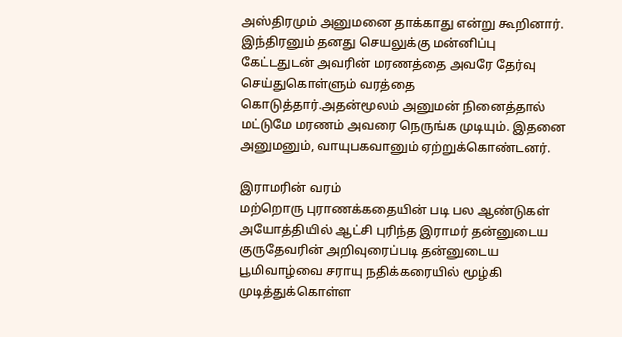அஸ்திரமும் அனுமனை தாக்காது என்று கூறினார். இந்திரனும் தனது செயலுக்கு மன்னிப்பு கேட்டதுடன் அவரின் மரணத்தை அவரே தேர்வு செய்துகொள்ளும் வரத்தை கொடுத்தார்.அதன்மூலம் அனுமன் நினைத்தால் மட்டுமே மரணம் அவரை நெருங்க முடியும். இதனை அனுமனும், வாயுபகவானும் ஏற்றுக்கொண்டனர்.

இராமரின் வரம்
மற்றொரு புராணக்கதையின் படி பல ஆண்டுகள் அயோத்தியில் ஆட்சி புரிந்த இராமர் தன்னுடைய குருதேவரின் அறிவுரைப்படி தன்னுடைய பூமிவாழ்வை சராயு நதிக்கரையில் மூழ்கி முடித்துக்கொள்ள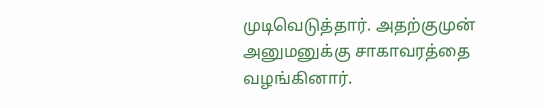முடிவெடுத்தார். அதற்குமுன் அனுமனுக்கு சாகாவரத்தை வழங்கினார்.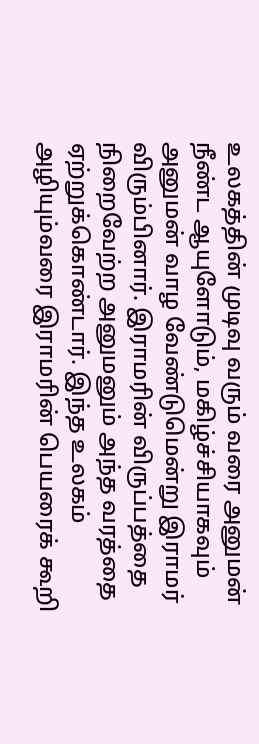உலகத்தின் முடிவு வரும் வரை அனுமன் நீண்ட ஆயுளோடும், மகிழ்ச்சியாகவும் அனுமன் வாழ வேண்டுமென்று இராமர் விரும்பினார். இராமரின் விருப்பத்தை நிறைவேற்ற அனுமனும் அந்த வரத்தை ஏற்றுக்கொண்டார். இந்த உலகம் அழியும்வரை இராமரின் பெயரைக் கூறி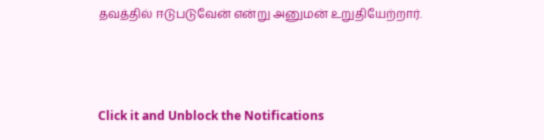தவத்தில் ஈடுபடுவேன் என்று அனுமன் உறுதியேற்றார்.



Click it and Unblock the Notifications